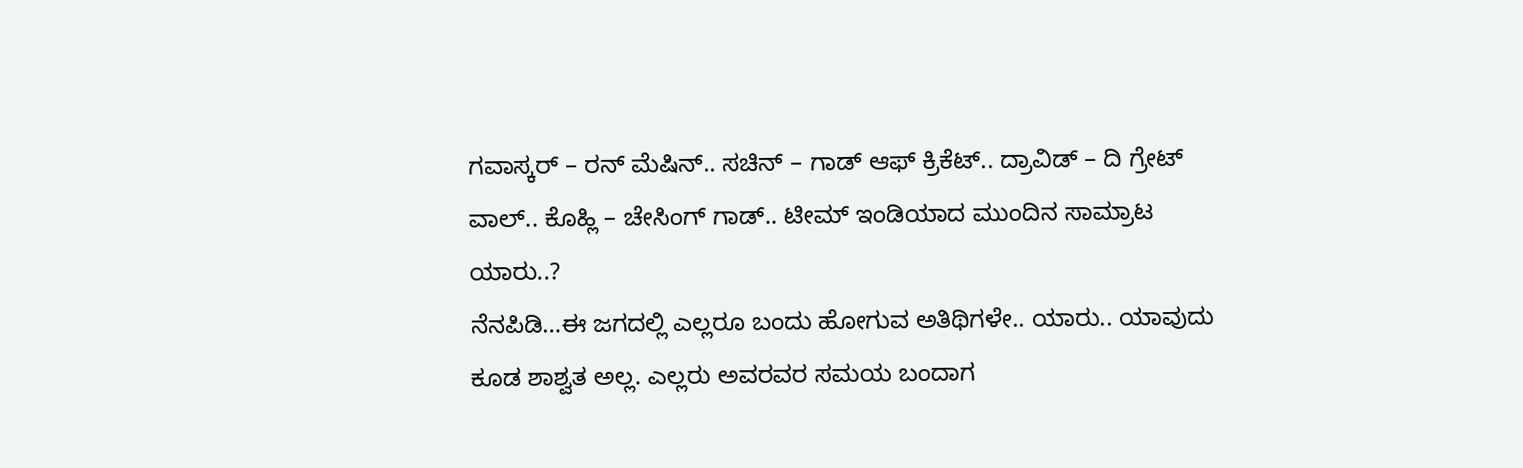ಗವಾಸ್ಕರ್ – ರನ್ ಮೆಷಿನ್.. ಸಚಿನ್ – ಗಾಡ್ ಆಫ್ ಕ್ರಿಕೆಟ್.. ದ್ರಾವಿಡ್ – ದಿ ಗ್ರೇಟ್ ವಾಲ್.. ಕೊಹ್ಲಿ – ಚೇಸಿಂಗ್ ಗಾಡ್.. ಟೀಮ್ ಇಂಡಿಯಾದ ಮುಂದಿನ ಸಾಮ್ರಾಟ ಯಾರು..?
ನೆನಪಿಡಿ…ಈ ಜಗದಲ್ಲಿ ಎಲ್ಲರೂ ಬಂದು ಹೋಗುವ ಅತಿಥಿಗಳೇ.. ಯಾರು.. ಯಾವುದು ಕೂಡ ಶಾಶ್ವತ ಅಲ್ಲ. ಎಲ್ಲರು ಅವರವರ ಸಮಯ ಬಂದಾಗ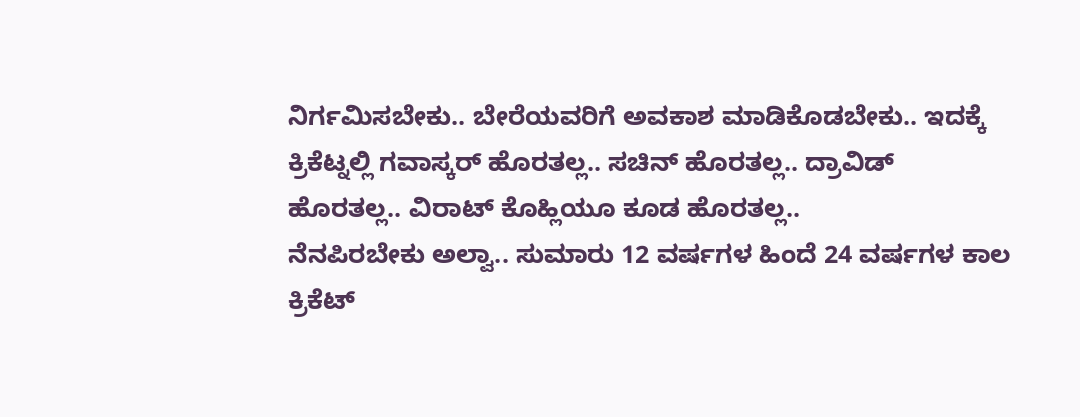ನಿರ್ಗಮಿಸಬೇಕು.. ಬೇರೆಯವರಿಗೆ ಅವಕಾಶ ಮಾಡಿಕೊಡಬೇಕು.. ಇದಕ್ಕೆ ಕ್ರಿಕೆಟ್ನಲ್ಲಿ ಗವಾಸ್ಕರ್ ಹೊರತಲ್ಲ.. ಸಚಿನ್ ಹೊರತಲ್ಲ.. ದ್ರಾವಿಡ್ ಹೊರತಲ್ಲ.. ವಿರಾಟ್ ಕೊಹ್ಲಿಯೂ ಕೂಡ ಹೊರತಲ್ಲ..
ನೆನಪಿರಬೇಕು ಅಲ್ವಾ.. ಸುಮಾರು 12 ವರ್ಷಗಳ ಹಿಂದೆ 24 ವರ್ಷಗಳ ಕಾಲ ಕ್ರಿಕೆಟ್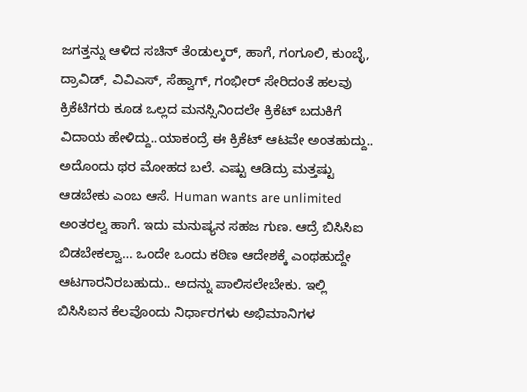ಜಗತ್ತನ್ನು ಆಳಿದ ಸಚಿನ್ ತೆಂಡುಲ್ಕರ್, ಹಾಗೆ, ಗಂಗೂಲಿ, ಕುಂಬ್ಳೆ, ದ್ರಾವಿಡ್, ವಿವಿಎಸ್, ಸೆಹ್ವಾಗ್, ಗಂಭೀರ್ ಸೇರಿದಂತೆ ಹಲವು ಕ್ರಿಕೆಟಿಗರು ಕೂಡ ಒಲ್ಲದ ಮನಸ್ಸಿನಿಂದಲೇ ಕ್ರಿಕೆಟ್ ಬದುಕಿಗೆ ವಿದಾಯ ಹೇಳಿದ್ದು..ಯಾಕಂದ್ರೆ ಈ ಕ್ರಿಕೆಟ್ ಆಟವೇ ಅಂತಹುದ್ದು.. ಅದೊಂದು ಥರ ಮೋಹದ ಬಲೆ. ಎಷ್ಟು ಆಡಿದ್ರು ಮತ್ತಷ್ಟು ಆಡಬೇಕು ಎಂಬ ಆಸೆ. Human wants are unlimited ಅಂತರಲ್ವ ಹಾಗೆ. ಇದು ಮನುಷ್ಯನ ಸಹಜ ಗುಣ. ಆದ್ರೆ ಬಿಸಿಸಿಐ ಬಿಡಬೇಕಲ್ವಾ… ಒಂದೇ ಒಂದು ಕಠಿಣ ಆದೇಶಕ್ಕೆ ಎಂಥಹುದ್ದೇ ಆಟಗಾರನಿರಬಹುದು.. ಅದನ್ನು ಪಾಲಿಸಲೇಬೇಕು. ಇಲ್ಲಿ ಬಿಸಿಸಿಐನ ಕೆಲವೊಂದು ನಿರ್ಧಾರಗಳು ಅಭಿಮಾನಿಗಳ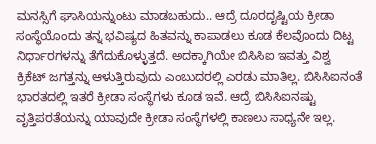ಮನಸ್ಸಿಗೆ ಘಾಸಿಯನ್ನುಂಟು ಮಾಡಬಹುದು.. ಆದ್ರೆ ದೂರದೃಷ್ಟಿಯ ಕ್ರೀಡಾ ಸಂಸ್ಥೆಯೊಂದು ತನ್ನ ಭವಿಷ್ಯದ ಹಿತವನ್ನು ಕಾಪಾಡಲು ಕೂಡ ಕೆಲವೊಂದು ದಿಟ್ಟ ನಿರ್ಧಾರಗಳನ್ನು ತೆಗೆದುಕೊಳ್ಳುತ್ತದೆ. ಅದಕ್ಕಾಗಿಯೇ ಬಿಸಿಸಿಐ ಇವತ್ತು ವಿಶ್ವ ಕ್ರಿಕೆಟ್ ಜಗತ್ತನ್ನು ಆಳುತ್ತಿರುವುದು ಎಂಬುದರಲ್ಲಿ ಎರಡು ಮಾತಿಲ್ಲ. ಬಿಸಿಸಿಐನಂತೆ ಭಾರತದಲ್ಲಿ ಇತರೆ ಕ್ರೀಡಾ ಸಂಸ್ಥೆಗಳು ಕೂಡ ಇವೆ. ಆದ್ರೆ ಬಿಸಿಸಿಐನಷ್ಟು ವೃತ್ತಿಪರತೆಯನ್ನು ಯಾವುದೇ ಕ್ರೀಡಾ ಸಂಸ್ಥೆಗಳಲ್ಲಿ ಕಾಣಲು ಸಾಧ್ಯನೇ ಇಲ್ಲ.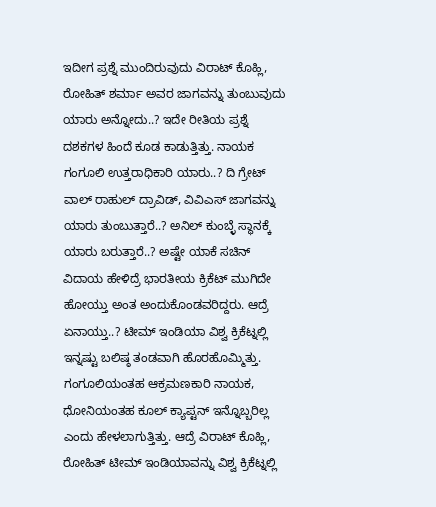ಇದೀಗ ಪ್ರಶ್ನೆ ಮುಂದಿರುವುದು ವಿರಾಟ್ ಕೊಹ್ಲಿ, ರೋಹಿತ್ ಶರ್ಮಾ ಅವರ ಜಾಗವನ್ನು ತುಂಬುವುದು ಯಾರು ಅನ್ನೋದು..? ಇದೇ ರೀತಿಯ ಪ್ರಶ್ನೆ ದಶಕಗಳ ಹಿಂದೆ ಕೂಡ ಕಾಡುತ್ತಿತ್ತು. ನಾಯಕ ಗಂಗೂಲಿ ಉತ್ತರಾಧಿಕಾರಿ ಯಾರು..? ದಿ ಗ್ರೇಟ್ ವಾಲ್ ರಾಹುಲ್ ದ್ರಾವಿಡ್, ವಿವಿಎಸ್ ಜಾಗವನ್ನು ಯಾರು ತುಂಬುತ್ತಾರೆ..? ಅನಿಲ್ ಕುಂಬ್ಳೆ ಸ್ಥಾನಕ್ಕೆ ಯಾರು ಬರುತ್ತಾರೆ..? ಅಷ್ಟೇ ಯಾಕೆ ಸಚಿನ್ ವಿದಾಯ ಹೇಳಿದ್ರೆ ಭಾರತೀಯ ಕ್ರಿಕೆಟ್ ಮುಗಿದೇ ಹೋಯ್ತು ಅಂತ ಅಂದುಕೊಂಡವರಿದ್ದರು. ಆದ್ರೆ ಏನಾಯ್ತು..? ಟೀಮ್ ಇಂಡಿಯಾ ವಿಶ್ವ ಕ್ರಿಕೆಟ್ನಲ್ಲಿ ಇನ್ನಷ್ಟು ಬಲಿಷ್ಠ ತಂಡವಾಗಿ ಹೊರಹೊಮ್ಮಿತ್ತು. ಗಂಗೂಲಿಯಂತಹ ಆಕ್ರಮಣಕಾರಿ ನಾಯಕ, ಧೋನಿಯಂತಹ ಕೂಲ್ ಕ್ಯಾಪ್ಟನ್ ಇನ್ನೊಬ್ಬರಿಲ್ಲ ಎಂದು ಹೇಳಲಾಗುತ್ತಿತ್ತು. ಆದ್ರೆ ವಿರಾಟ್ ಕೊಹ್ಲಿ, ರೋಹಿತ್ ಟೀಮ್ ಇಂಡಿಯಾವನ್ನು ವಿಶ್ವ ಕ್ರಿಕೆಟ್ನಲ್ಲಿ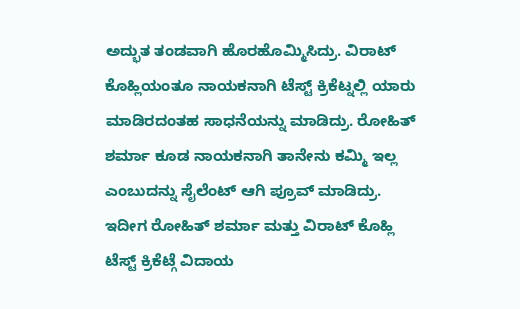ಅದ್ಭುತ ತಂಡವಾಗಿ ಹೊರಹೊಮ್ಮಿಸಿದ್ರು. ವಿರಾಟ್ ಕೊಹ್ಲಿಯಂತೂ ನಾಯಕನಾಗಿ ಟೆಸ್ಟ್ ಕ್ರಿಕೆಟ್ನಲ್ಲಿ ಯಾರು ಮಾಡಿರದಂತಹ ಸಾಧನೆಯನ್ನು ಮಾಡಿದ್ರು. ರೋಹಿತ್ ಶರ್ಮಾ ಕೂಡ ನಾಯಕನಾಗಿ ತಾನೇನು ಕಮ್ಮಿ ಇಲ್ಲ ಎಂಬುದನ್ನು ಸೈಲೆಂಟ್ ಆಗಿ ಪ್ರೂವ್ ಮಾಡಿದ್ರು.
ಇದೀಗ ರೋಹಿತ್ ಶರ್ಮಾ ಮತ್ತು ವಿರಾಟ್ ಕೊಹ್ಲಿ ಟೆಸ್ಟ್ ಕ್ರಿಕೆಟ್ಗೆ ವಿದಾಯ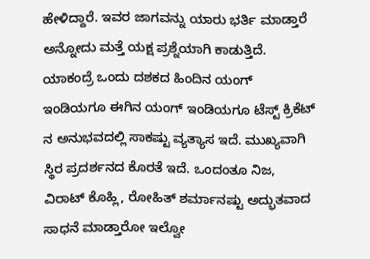ಹೇಳಿದ್ದಾರೆ. ಇವರ ಜಾಗವನ್ನು ಯಾರು ಭರ್ತಿ ಮಾಡ್ತಾರೆ ಅನ್ನೋದು ಮತ್ತೆ ಯಕ್ಷ ಪ್ರಶ್ನೆಯಾಗಿ ಕಾಡುತ್ತಿದೆ. ಯಾಕಂದ್ರೆ ಒಂದು ದಶಕದ ಹಿಂದಿನ ಯಂಗ್ ಇಂಡಿಯಗೂ ಈಗಿನ ಯಂಗ್ ಇಂಡಿಯಗೂ ಟೆಸ್ಟ್ ಕ್ರಿಕೆಟ್ ನ ಅನುಭವದಲ್ಲಿ ಸಾಕಷ್ಟು ವ್ಯತ್ಯಾಸ ಇದೆ. ಮುಖ್ಯವಾಗಿ ಸ್ಥಿರ ಪ್ರದರ್ಶನದ ಕೊರತೆ ಇದೆ. ಒಂದಂತೂ ನಿಜ, ವಿರಾಟ್ ಕೊಹ್ಲಿ, ರೋಹಿತ್ ಶರ್ಮಾನಷ್ಟು ಅದ್ಭುತವಾದ ಸಾಧನೆ ಮಾಡ್ತಾರೋ ಇಲ್ವೋ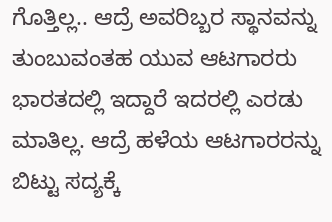ಗೊತ್ತಿಲ್ಲ.. ಆದ್ರೆ ಅವರಿಬ್ಬರ ಸ್ಥಾನವನ್ನು ತುಂಬುವಂತಹ ಯುವ ಆಟಗಾರರು ಭಾರತದಲ್ಲಿ ಇದ್ದಾರೆ ಇದರಲ್ಲಿ ಎರಡು ಮಾತಿಲ್ಲ. ಆದ್ರೆ ಹಳೆಯ ಆಟಗಾರರನ್ನು ಬಿಟ್ಟು ಸದ್ಯಕ್ಕೆ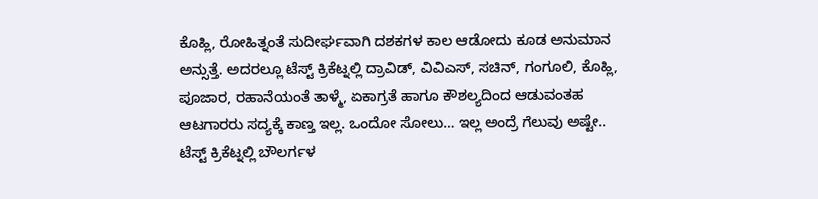ಕೊಹ್ಲಿ, ರೋಹಿತ್ನಂತೆ ಸುದೀರ್ಘವಾಗಿ ದಶಕಗಳ ಕಾಲ ಆಡೋದು ಕೂಡ ಅನುಮಾನ ಅನ್ಸುತ್ತೆ. ಅದರಲ್ಲೂ ಟೆಸ್ಟ್ ಕ್ರಿಕೆಟ್ನಲ್ಲಿ ದ್ರಾವಿಡ್, ವಿವಿಎಸ್, ಸಚಿನ್, ಗಂಗೂಲಿ, ಕೊಹ್ಲಿ, ಪೂಜಾರ, ರಹಾನೆಯಂತೆ ತಾಳ್ಮೆ, ಏಕಾಗ್ರತೆ ಹಾಗೂ ಕೌಶಲ್ಯದಿಂದ ಆಡುವಂತಹ ಆಟಗಾರರು ಸದ್ಯಕ್ಕೆ ಕಾಣ್ತ ಇಲ್ಲ. ಒಂದೋ ಸೋಲು… ಇಲ್ಲ ಅಂದ್ರೆ ಗೆಲುವು ಅಷ್ಟೇ.. ಟೆಸ್ಟ್ ಕ್ರಿಕೆಟ್ನಲ್ಲಿ ಬೌಲರ್ಗಳ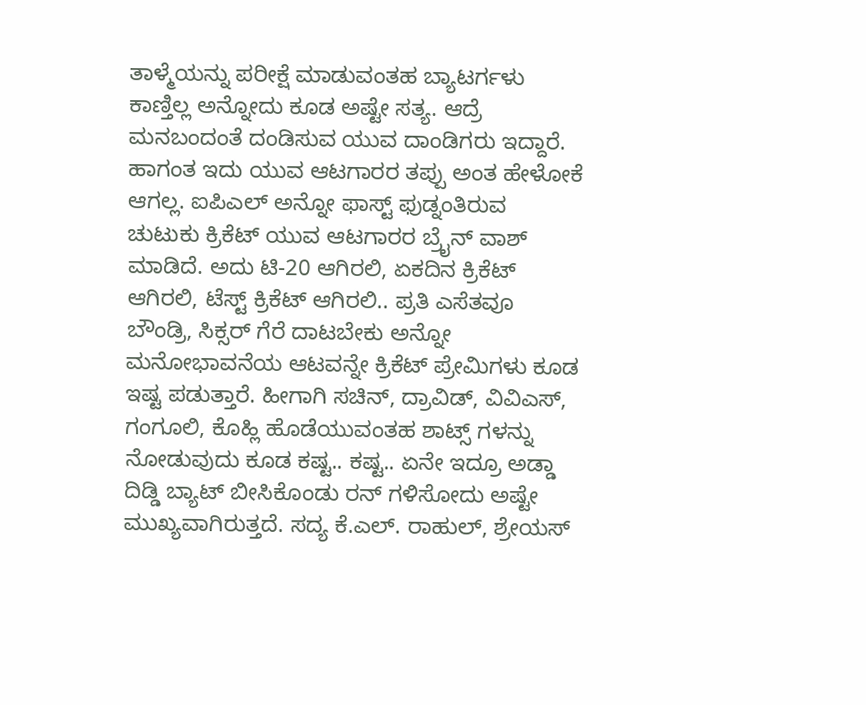ತಾಳ್ಮೆಯನ್ನು ಪರೀಕ್ಷೆ ಮಾಡುವಂತಹ ಬ್ಯಾಟರ್ಗಳು ಕಾಣ್ತಿಲ್ಲ ಅನ್ನೋದು ಕೂಡ ಅಷ್ಟೇ ಸತ್ಯ. ಆದ್ರೆ ಮನಬಂದಂತೆ ದಂಡಿಸುವ ಯುವ ದಾಂಡಿಗರು ಇದ್ದಾರೆ.
ಹಾಗಂತ ಇದು ಯುವ ಆಟಗಾರರ ತಪ್ಪು ಅಂತ ಹೇಳೋಕೆ ಆಗಲ್ಲ. ಐಪಿಎಲ್ ಅನ್ನೋ ಫಾಸ್ಟ್ ಫುಡ್ನಂತಿರುವ ಚುಟುಕು ಕ್ರಿಕೆಟ್ ಯುವ ಆಟಗಾರರ ಬ್ರೈನ್ ವಾಶ್ ಮಾಡಿದೆ. ಅದು ಟಿ-20 ಆಗಿರಲಿ, ಏಕದಿನ ಕ್ರಿಕೆಟ್ ಆಗಿರಲಿ, ಟೆಸ್ಟ್ ಕ್ರಿಕೆಟ್ ಆಗಿರಲಿ.. ಪ್ರತಿ ಎಸೆತವೂ ಬೌಂಡ್ರಿ, ಸಿಕ್ಸರ್ ಗೆರೆ ದಾಟಬೇಕು ಅನ್ನೋ ಮನೋಭಾವನೆಯ ಆಟವನ್ನೇ ಕ್ರಿಕೆಟ್ ಪ್ರೇಮಿಗಳು ಕೂಡ ಇಷ್ಟ ಪಡುತ್ತಾರೆ. ಹೀಗಾಗಿ ಸಚಿನ್, ದ್ರಾವಿಡ್, ವಿವಿಎಸ್, ಗಂಗೂಲಿ, ಕೊಹ್ಲಿ ಹೊಡೆಯುವಂತಹ ಶಾಟ್ಸ್ ಗಳನ್ನು ನೋಡುವುದು ಕೂಡ ಕಷ್ಟ.. ಕಷ್ಟ.. ಏನೇ ಇದ್ರೂ ಅಡ್ಡಾ ದಿಡ್ಡಿ ಬ್ಯಾಟ್ ಬೀಸಿಕೊಂಡು ರನ್ ಗಳಿಸೋದು ಅಷ್ಟೇ ಮುಖ್ಯವಾಗಿರುತ್ತದೆ. ಸದ್ಯ ಕೆ.ಎಲ್. ರಾಹುಲ್, ಶ್ರೇಯಸ್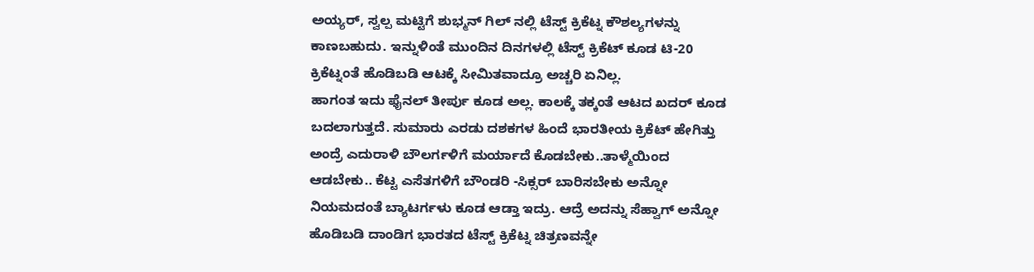ಅಯ್ಯರ್, ಸ್ವಲ್ಪ ಮಟ್ಟಿಗೆ ಶುಭ್ಮನ್ ಗಿಲ್ ನಲ್ಲಿ ಟೆಸ್ಟ್ ಕ್ರಿಕೆಟ್ನ ಕೌಶಲ್ಯಗಳನ್ನು ಕಾಣಬಹುದು. ಇನ್ನುಳಿಂತೆ ಮುಂದಿನ ದಿನಗಳಲ್ಲಿ ಟೆಸ್ಟ್ ಕ್ರಿಕೆಟ್ ಕೂಡ ಟಿ-20 ಕ್ರಿಕೆಟ್ನಂತೆ ಹೊಡಿಬಡಿ ಆಟಕ್ಕೆ ಸೀಮಿತವಾದ್ರೂ ಅಚ್ಚರಿ ಏನಿಲ್ಲ.
ಹಾಗಂತ ಇದು ಫೈನಲ್ ತೀರ್ಪು ಕೂಡ ಅಲ್ಲ. ಕಾಲಕ್ಕೆ ತಕ್ಕಂತೆ ಆಟದ ಖದರ್ ಕೂಡ ಬದಲಾಗುತ್ತದೆ. ಸುಮಾರು ಎರಡು ದಶಕಗಳ ಹಿಂದೆ ಭಾರತೀಯ ಕ್ರಿಕೆಟ್ ಹೇಗಿತ್ತು ಅಂದ್ರೆ ಎದುರಾಳಿ ಬೌಲರ್ಗಳಿಗೆ ಮರ್ಯಾದೆ ಕೊಡಬೇಕು..ತಾಳ್ಮೆಯಿಂದ ಆಡಬೇಕು.. ಕೆಟ್ಟ ಎಸೆತಗಳಿಗೆ ಬೌಂಡರಿ -ಸಿಕ್ಸರ್ ಬಾರಿಸಬೇಕು ಅನ್ನೋ ನಿಯಮದಂತೆ ಬ್ಯಾಟರ್ಗಳು ಕೂಡ ಆಡ್ತಾ ಇದ್ರು. ಆದ್ರೆ ಅದನ್ನು ಸೆಹ್ವಾಗ್ ಅನ್ನೋ ಹೊಡಿಬಡಿ ದಾಂಡಿಗ ಭಾರತದ ಟೆಸ್ಟ್ ಕ್ರಿಕೆಟ್ನ ಚಿತ್ರಣವನ್ನೇ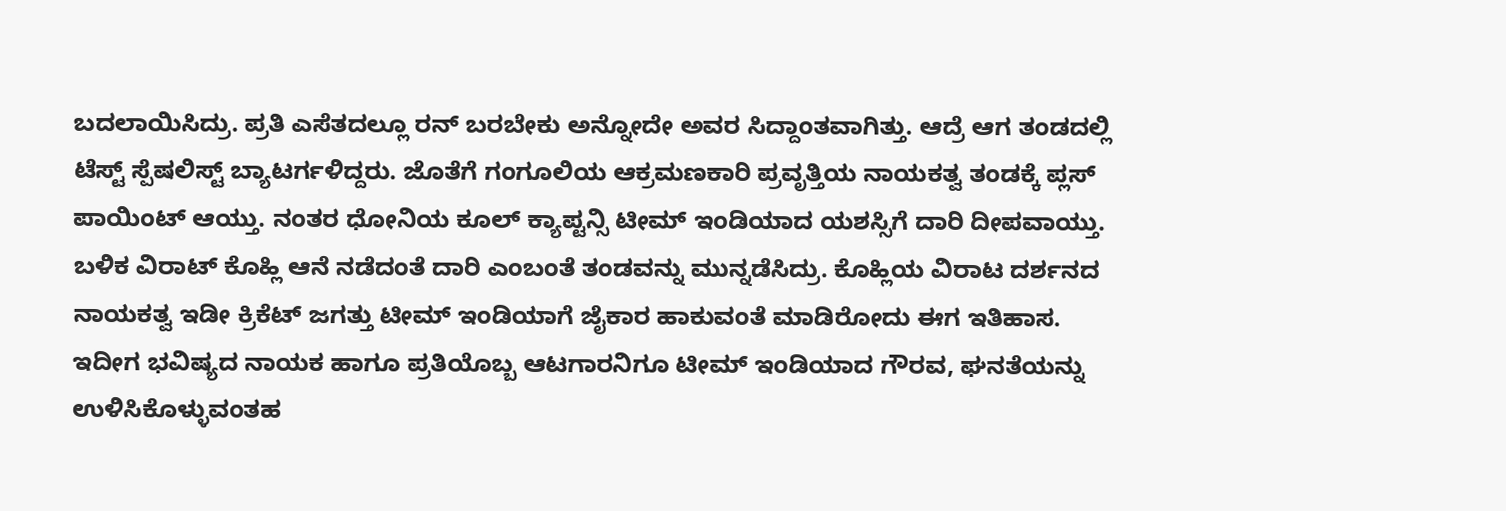ಬದಲಾಯಿಸಿದ್ರು. ಪ್ರತಿ ಎಸೆತದಲ್ಲೂ ರನ್ ಬರಬೇಕು ಅನ್ನೋದೇ ಅವರ ಸಿದ್ದಾಂತವಾಗಿತ್ತು. ಆದ್ರೆ ಆಗ ತಂಡದಲ್ಲಿ ಟೆಸ್ಟ್ ಸ್ಪೆಷಲಿಸ್ಟ್ ಬ್ಯಾಟರ್ಗಳಿದ್ದರು. ಜೊತೆಗೆ ಗಂಗೂಲಿಯ ಆಕ್ರಮಣಕಾರಿ ಪ್ರವೃತ್ತಿಯ ನಾಯಕತ್ವ ತಂಡಕ್ಕೆ ಪ್ಲಸ್ ಪಾಯಿಂಟ್ ಆಯ್ತು. ನಂತರ ಧೋನಿಯ ಕೂಲ್ ಕ್ಯಾಪ್ಟನ್ಸಿ ಟೀಮ್ ಇಂಡಿಯಾದ ಯಶಸ್ಸಿಗೆ ದಾರಿ ದೀಪವಾಯ್ತು. ಬಳಿಕ ವಿರಾಟ್ ಕೊಹ್ಲಿ ಆನೆ ನಡೆದಂತೆ ದಾರಿ ಎಂಬಂತೆ ತಂಡವನ್ನು ಮುನ್ನಡೆಸಿದ್ರು. ಕೊಹ್ಲಿಯ ವಿರಾಟ ದರ್ಶನದ ನಾಯಕತ್ವ ಇಡೀ ಕ್ರಿಕೆಟ್ ಜಗತ್ತು ಟೀಮ್ ಇಂಡಿಯಾಗೆ ಜೈಕಾರ ಹಾಕುವಂತೆ ಮಾಡಿರೋದು ಈಗ ಇತಿಹಾಸ.
ಇದೀಗ ಭವಿಷ್ಯದ ನಾಯಕ ಹಾಗೂ ಪ್ರತಿಯೊಬ್ಬ ಆಟಗಾರನಿಗೂ ಟೀಮ್ ಇಂಡಿಯಾದ ಗೌರವ, ಘನತೆಯನ್ನು ಉಳಿಸಿಕೊಳ್ಳುವಂತಹ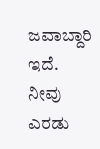ಜವಾಬ್ದಾರಿ ಇದೆ. ನೀವು ಎರಡು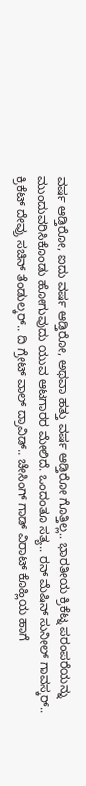ವರ್ಷ ಆಡ್ತಿರೋ, ಐದು ವರ್ಷ ಆಡ್ತಿರೋ, ಅಥವಾ ಹತ್ತು ವರ್ಷ ಆಡ್ತಿರೋ ಗೊತ್ತಿಲ್ಲ.. ಭಾರತೀಯ ಕ್ರಿಕೆಟ್ನ ಪರಂಪರೆಯನ್ನು ಮುಂದುವರಿಸಿಕೊಂಡು ಹೋಗುವುದು ಯುವ ಆಟಗಾರರ ಮೇಲಿದೆ. ಒಂದಂತೂ ಸತ್ಯ.. ರನ್ ಮೆಷಿನ್ ಸುನೀಲ್ ಗಾವಸ್ಕರ್.. ಕ್ರಿಕೆಟ್ ದೇವ್ರು ಸಚಿನ್ ತೆಂಡುಲ್ಕರ್.. ದಿ ಗ್ರೇಟ್ ವಾಲ್ ದ್ರಾವಿಡ್.. ಚೇಸಿಂಗ್ ಗಾಡ್ ವಿರಾಟ್ ಕೊಹ್ಲಿಯ ಹಾಗೆ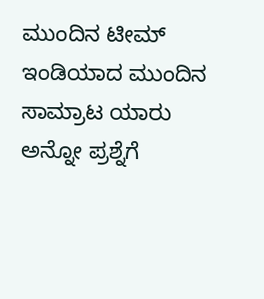ಮುಂದಿನ ಟೀಮ್ ಇಂಡಿಯಾದ ಮುಂದಿನ ಸಾಮ್ರಾಟ ಯಾರು ಅನ್ನೋ ಪ್ರಶ್ನೆಗೆ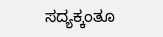ಸದ್ಯಕ್ಕಂತೂ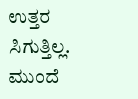ಉತ್ತರ ಸಿಗುತ್ತಿಲ್ಲ. ಮುಂದೆ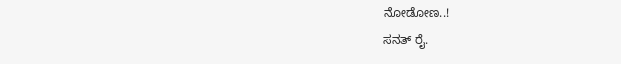ನೋಡೋಣ..!
ಸನತ್ ರೈ.